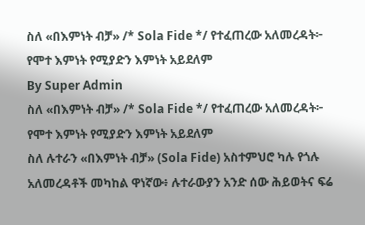ስለ «በእምነት ብቻ» /* Sola Fide */ የተፈጠረው አለመረዳት፦ የሞተ እምነት የሚያድን እምነት አይደለም
By Super Admin
ስለ «በእምነት ብቻ» /* Sola Fide */ የተፈጠረው አለመረዳት፦ የሞተ እምነት የሚያድን እምነት አይደለም
ስለ ሉተራን «በእምነት ብቻ» (Sola Fide) አስተምህሮ ካሉ የጎሉ አለመረዳቶች መካከል ዋነኛው፥ ሉተራውያን አንድ ሰው ሕይወትና ፍሬ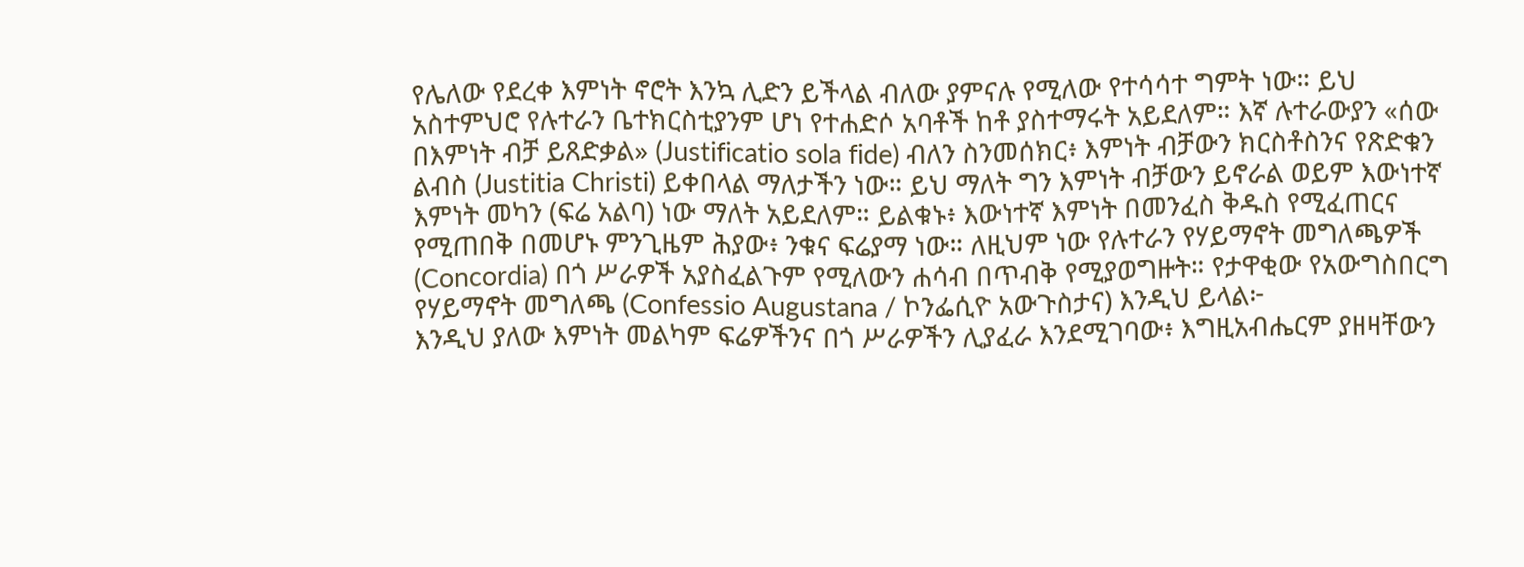የሌለው የደረቀ እምነት ኖሮት እንኳ ሊድን ይችላል ብለው ያምናሉ የሚለው የተሳሳተ ግምት ነው። ይህ አስተምህሮ የሉተራን ቤተክርስቲያንም ሆነ የተሐድሶ አባቶች ከቶ ያስተማሩት አይደለም። እኛ ሉተራውያን «ሰው በእምነት ብቻ ይጸድቃል» (Justificatio sola fide) ብለን ስንመሰክር፥ እምነት ብቻውን ክርስቶስንና የጽድቁን ልብስ (Justitia Christi) ይቀበላል ማለታችን ነው። ይህ ማለት ግን እምነት ብቻውን ይኖራል ወይም እውነተኛ እምነት መካን (ፍሬ አልባ) ነው ማለት አይደለም። ይልቁኑ፥ እውነተኛ እምነት በመንፈስ ቅዱስ የሚፈጠርና የሚጠበቅ በመሆኑ ምንጊዜም ሕያው፥ ንቁና ፍሬያማ ነው። ለዚህም ነው የሉተራን የሃይማኖት መግለጫዎች (Concordia) በጎ ሥራዎች አያስፈልጉም የሚለውን ሐሳብ በጥብቅ የሚያወግዙት። የታዋቂው የአውግስበርግ የሃይማኖት መግለጫ (Confessio Augustana / ኮንፌሲዮ አውጉስታና) እንዲህ ይላል፦
እንዲህ ያለው እምነት መልካም ፍሬዎችንና በጎ ሥራዎችን ሊያፈራ እንደሚገባው፥ እግዚአብሔርም ያዘዛቸውን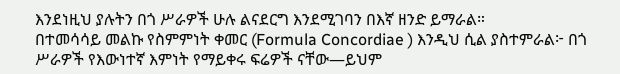እንደነዚህ ያሉትን በጎ ሥራዎች ሁሉ ልናደርግ እንደሚገባን በእኛ ዘንድ ይማራል።
በተመሳሳይ መልኩ የስምምነት ቀመር (Formula Concordiae ) እንዲህ ሲል ያስተምራል፦ በጎ ሥራዎች የእውነተኛ እምነት የማይቀሩ ፍሬዎች ናቸው—ይህም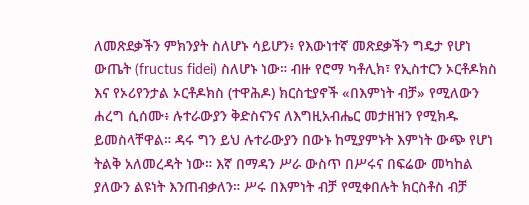ለመጽደቃችን ምክንያት ስለሆኑ ሳይሆን፥ የእውነተኛ መጽደቃችን ግዴታ የሆነ ውጤት (fructus fidei) ስለሆኑ ነው። ብዙ የሮማ ካቶሊክ፣ የኢስተርን ኦርቶዶክስ እና የኦሪየንታል ኦርቶዶክስ (ተዋሕዶ) ክርስቲያኖች «በእምነት ብቻ» የሚለውን ሐረግ ሲሰሙ፥ ሉተራውያን ቅድስናንና ለእግዚአብሔር መታዘዝን የሚክዱ ይመስላቸዋል። ዳሩ ግን ይህ ሉተራውያን በውኑ ከሚያምኑት እምነት ውጭ የሆነ ትልቅ አለመረዳት ነው። እኛ በማዳን ሥራ ውስጥ በሥሩና በፍሬው መካከል ያለውን ልዩነት እንጠብቃለን። ሥሩ በእምነት ብቻ የሚቀበሉት ክርስቶስ ብቻ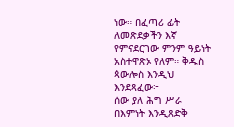ነው። በፈጣሪ ፊት ለመጽደቃችን እኛ የምናደርገው ምንም ዓይነት አስተዋጽኦ የለም። ቅዱስ ጳውሎስ እንዲህ እንደጻፈው፦
ሰው ያለ ሕግ ሥራ በእምነት እንዲጸድቅ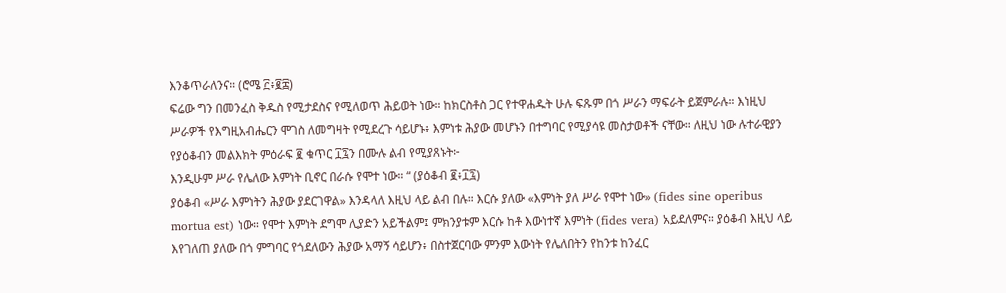እንቆጥራለንና። (ሮሜ ፫፥፪፰)
ፍሬው ግን በመንፈስ ቅዱስ የሚታደስና የሚለወጥ ሕይወት ነው። ከክርስቶስ ጋር የተዋሐዱት ሁሉ ፍጹም በጎ ሥራን ማፍራት ይጀምራሉ። እነዚህ ሥራዎች የእግዚአብሔርን ሞገስ ለመግዛት የሚደረጉ ሳይሆኑ፥ እምነቱ ሕያው መሆኑን በተግባር የሚያሳዩ መስታወቶች ናቸው። ለዚህ ነው ሉተራዊያን የያዕቆብን መልእክት ምዕራፍ ፪ ቁጥር ፲፯ን በሙሉ ልብ የሚያጸኑት፦
እንዲሁም ሥራ የሌለው እምነት ቢኖር በራሱ የሞተ ነው። “ (ያዕቆብ ፪፥፲፯)
ያዕቆብ «ሥራ እምነትን ሕያው ያደርገዋል» እንዳላለ እዚህ ላይ ልብ በሉ። እርሱ ያለው «እምነት ያለ ሥራ የሞተ ነው» (fides sine operibus mortua est) ነው። የሞተ እምነት ደግሞ ሊያድን አይችልም፤ ምክንያቱም እርሱ ከቶ እውነተኛ እምነት (fides vera) አይደለምና። ያዕቆብ እዚህ ላይ እየገለጠ ያለው በጎ ምግባር የጎደለውን ሕያው አማኝ ሳይሆን፥ በስተጀርባው ምንም እውነት የሌለበትን የከንቱ ከንፈር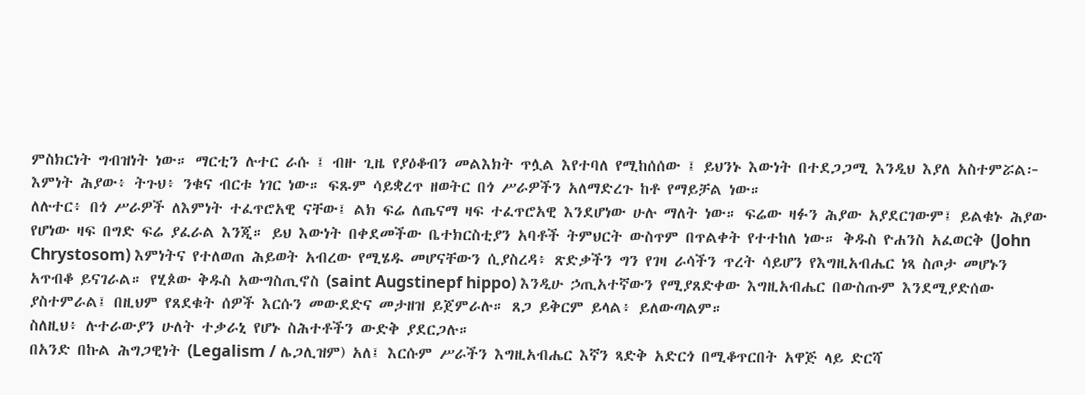ምስክርነት ግብዝነት ነው። ማርቲን ሉተር ራሱ ፤ ብዙ ጊዜ የያዕቆብን መልእክት ጥሏል እየተባለ የሚከሰሰው ፤ ይህንኑ እውነት በተደጋጋሚ እንዲህ እያለ አስተምሯል፦
እምነት ሕያው፥ ትጉህ፥ ንቁና ብርቱ ነገር ነው። ፍጹም ሳይቋረጥ ዘወትር በጎ ሥራዎችን አለማድረጉ ከቶ የማይቻል ነው።
ለሉተር፥ በጎ ሥራዎች ለእምነት ተፈጥሮአዊ ናቸው፤ ልክ ፍሬ ለጤናማ ዛፍ ተፈጥሮአዊ እንደሆነው ሁሉ ማለት ነው። ፍሬው ዛፉን ሕያው አያደርገውም፤ ይልቁኑ ሕያው የሆነው ዛፍ በግድ ፍሬ ያፈራል እንጂ። ይህ እውነት በቀደመችው ቤተክርስቲያን አባቶች ትምህርት ውስጥም በጥልቀት የተተከለ ነው። ቅዱስ ዮሐንስ አፈወርቅ (John Chrystosom) እምነትና የተለወጠ ሕይወት አብረው የሚሄዱ መሆናቸውን ሲያስረዳ፥ ጽድቃችን ግን የገዛ ራሳችን ጥረት ሳይሆን የእግዚአብሔር ነጻ ስጦታ መሆኑን አጥብቆ ይናገራል። የሂጶው ቅዱስ አውግስጢኖስ (saint Augstinepf hippo) እንዲሁ ኃጢአተኛውን የሚያጸድቀው እግዚአብሔር በውስጡም እንደሚያድሰው ያስተምራል፤ በዚህም የጸደቁት ሰዎች እርሱን መውደድና መታዘዝ ይጀምራሉ። ጸጋ ይቅርም ይላል፥ ይለውጣልም።
ስለዚህ፥ ሉተራውያን ሁለት ተቃራኒ የሆኑ ስሕተቶችን ውድቅ ያደርጋሉ።
በአንድ በኩል ሕግጋዊነት (Legalism / ሌጋሊዝም) አለ፤ እርሱም ሥራችን እግዚአብሔር እኛን ጻድቅ አድርጎ በሚቆጥርበት አዋጅ ላይ ድርሻ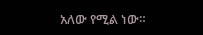አለው የሚል ነው።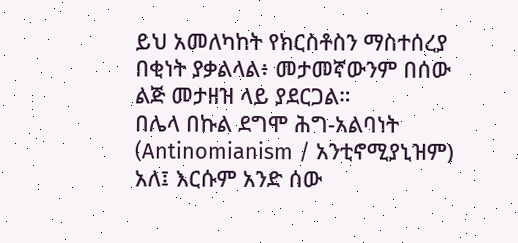ይህ አመለካከት የክርስቶስን ማስተሰረያ በቂነት ያቃልላል፥ መታመኛውንም በሰው ልጅ መታዘዝ ላይ ያደርጋል።
በሌላ በኩል ደግሞ ሕግ-አልባነት (Antinomianism / አንቲኖሚያኒዝም) አለ፤ እርሱም አንድ ሰው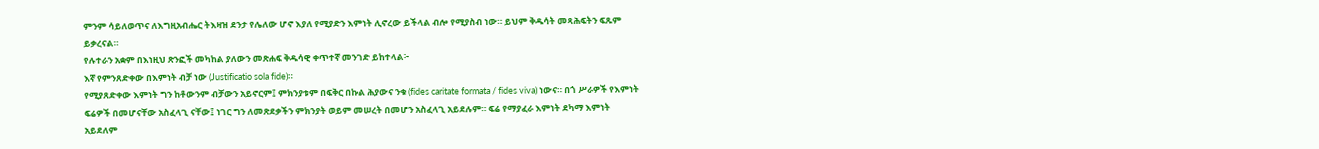ምንም ሳይለወጥና ለእግዚአብሔር ትእዛዝ ደንታ የሌለው ሆኖ እያለ የሚያድን እምነት ሊኖረው ይችላል ብሎ የሚያስብ ነው። ይህም ቅዱሳት መጻሕፍትን ፍጹም ይቃረናል።
የሉተራን አቋም በእነዚህ ጽንፎች መካከል ያለውን መጽሐፍ ቅዱሳዊ ቀጥተኛ መንገድ ይከተላል፦
እኛ የምንጸድቀው በእምነት ብቻ ነው (Justificatio sola fide)።
የሚያጸድቀው እምነት ግን ከቶውንም ብቻውን አይኖርም፤ ምክንያቱም በፍቅር በኩል ሕያውና ንቁ (fides caritate formata / fides viva) ነውና። በጎ ሥራዎች የእምነት ፍሬዎች በመሆናቸው አስፈላጊ ናቸው፤ ነገር ግን ለመጽደቃችን ምክንያት ወይም መሠረት በመሆን አስፈላጊ አይደሉም። ፍሬ የማያፈራ እምነት ደካማ እምነት አይደለም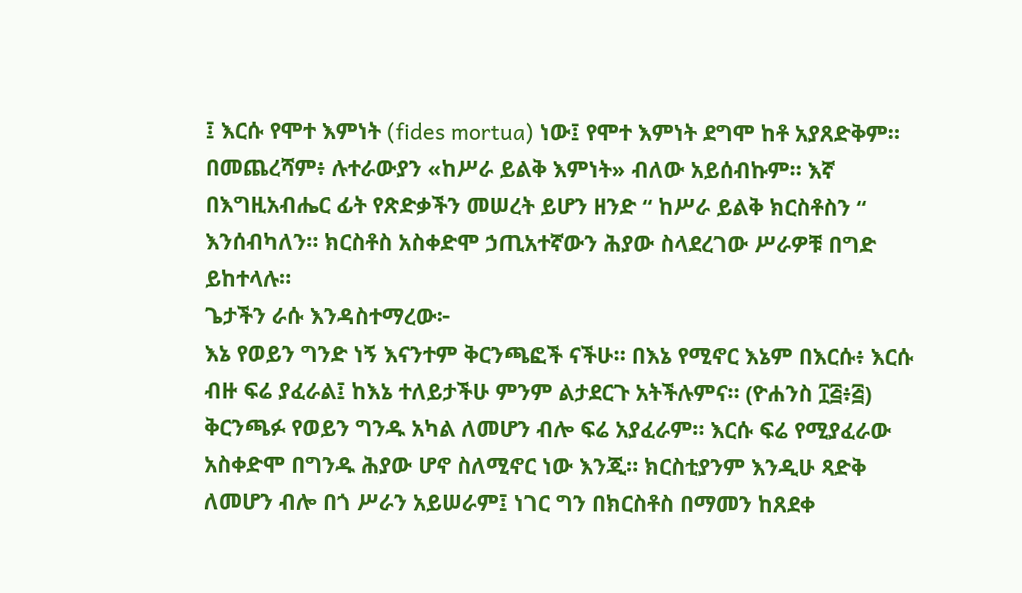፤ እርሱ የሞተ እምነት (fides mortua) ነው፤ የሞተ እምነት ደግሞ ከቶ አያጸድቅም። በመጨረሻም፥ ሉተራውያን «ከሥራ ይልቅ እምነት» ብለው አይሰብኩም። እኛ በእግዚአብሔር ፊት የጽድቃችን መሠረት ይሆን ዘንድ “ ከሥራ ይልቅ ክርስቶስን “ እንሰብካለን። ክርስቶስ አስቀድሞ ኃጢአተኛውን ሕያው ስላደረገው ሥራዎቹ በግድ ይከተላሉ።
ጌታችን ራሱ እንዳስተማረው፦
እኔ የወይን ግንድ ነኝ እናንተም ቅርንጫፎች ናችሁ። በእኔ የሚኖር እኔም በእርሱ፥ እርሱ ብዙ ፍሬ ያፈራል፤ ከእኔ ተለይታችሁ ምንም ልታደርጉ አትችሉምና። (ዮሐንስ ፲፭፥፭)
ቅርንጫፉ የወይን ግንዱ አካል ለመሆን ብሎ ፍሬ አያፈራም። እርሱ ፍሬ የሚያፈራው አስቀድሞ በግንዱ ሕያው ሆኖ ስለሚኖር ነው እንጂ። ክርስቲያንም እንዲሁ ጻድቅ ለመሆን ብሎ በጎ ሥራን አይሠራም፤ ነገር ግን በክርስቶስ በማመን ከጸደቀ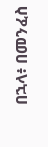በኋላ፥ በመንፈስ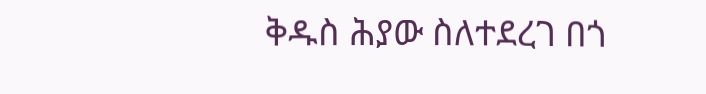ቅዱስ ሕያው ስለተደረገ በጎ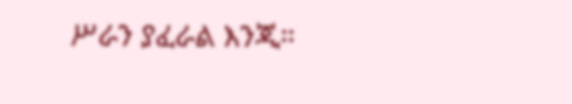ሥራን ያፈራል እንጂ።